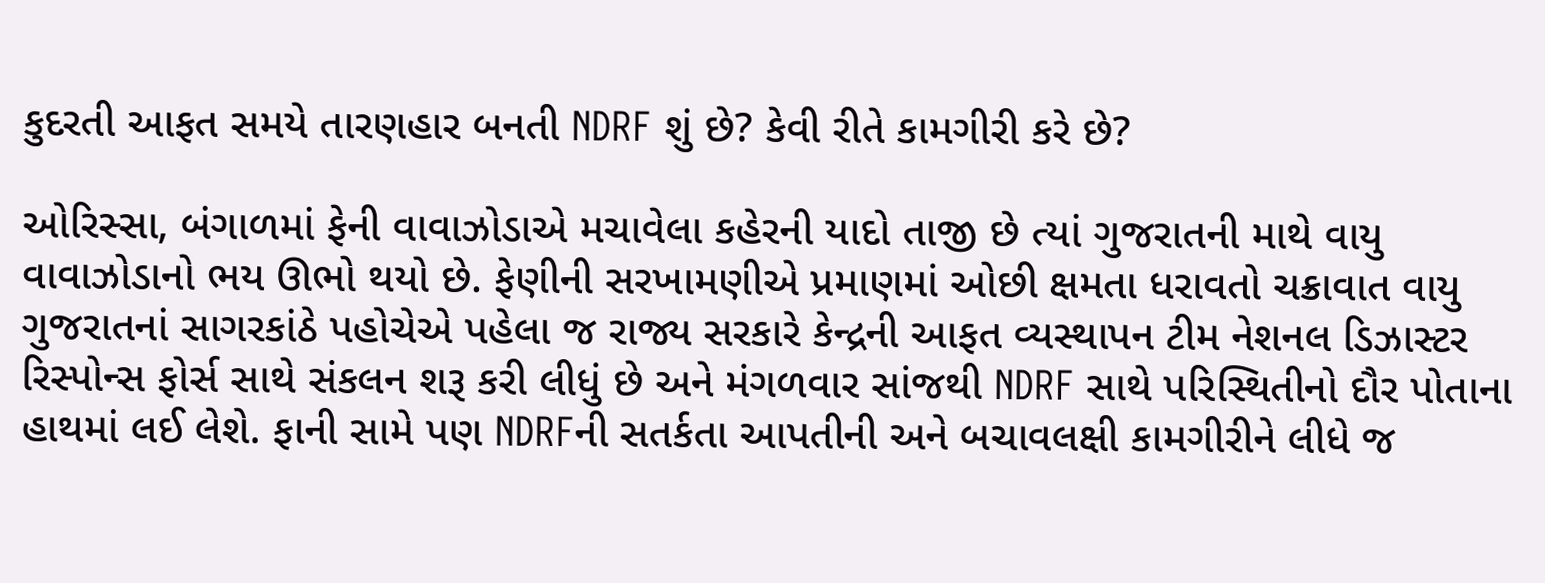કુદરતી આફત સમયે તારણહાર બનતી NDRF શું છે? કેવી રીતે કામગીરી કરે છે?

ઓરિસ્સા, બંગાળમાં ફેની વાવાઝોડાએ મચાવેલા કહેરની યાદો તાજી છે ત્યાં ગુજરાતની માથે વાયુ વાવાઝોડાનો ભય ઊભો થયો છે. ફેણીની સરખામણીએ પ્રમાણમાં ઓછી ક્ષમતા ધરાવતો ચક્રાવાત વાયુ ગુજરાતનાં સાગરકાંઠે પહોચેએ પહેલા જ રાજ્ય સરકારે કેન્દ્રની આફત વ્યસ્થાપન ટીમ નેશનલ ડિઝાસ્ટર રિસ્પોન્સ ફોર્સ સાથે સંકલન શરૂ કરી લીધું છે અને મંગળવાર સાંજથી NDRF સાથે પરિસ્થિતીનો દૌર પોતાના હાથમાં લઈ લેશે. ફાની સામે પણ NDRFની સતર્કતા આપતીની અને બચાવલક્ષી કામગીરીને લીધે જ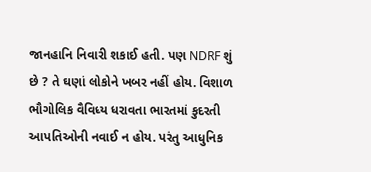જાનહાનિ નિવારી શકાઈ હતી. પણ NDRF શું છે ? તે ઘણાં લોકોને ખબર નહીં હોય. વિશાળ ભૌગોલિક વૈવિધ્ય ધરાવતા ભારતમાં કુદરતી આપતિઓની નવાઈ ન હોય. પરંતુ આધુનિક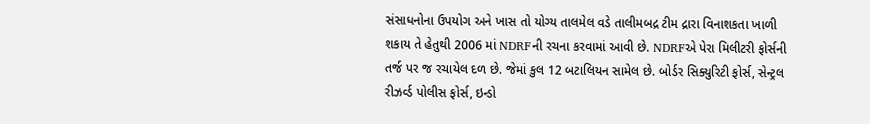સંસાધનોના ઉપયોગ અને ખાસ તો યોગ્ય તાલમેલ વડે તાલીમબદ્ર ટીમ દ્રારા વિનાશકતા ખાળી શકાય તે હેતુથી 2006 માં NDRFની રચના કરવામાં આવી છે. NDRFએ પેરા મિલીટરી ફોર્સની તર્જ પર જ રચાયેલ દળ છે. જેમાં કુલ 12 બટાલિયન સામેલ છે. બોર્ડર સિક્યુરિટી ફોર્સ, સેન્ટ્રલ રીઝર્વ્ડ પોલીસ ફોર્સ, ઇન્ડો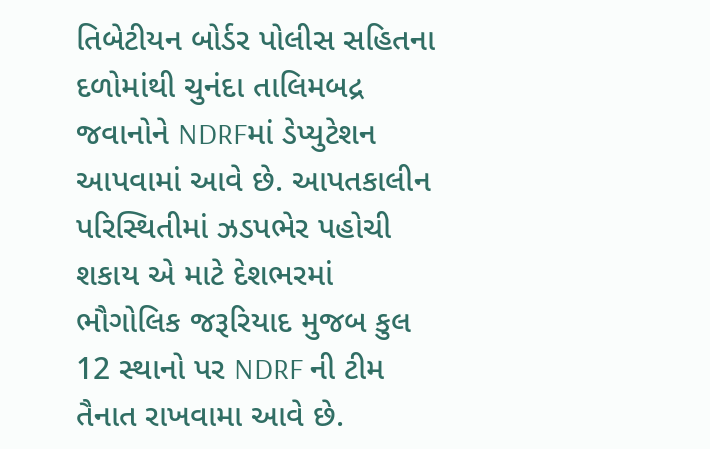તિબેટીયન બોર્ડર પોલીસ સહિતના દળોમાંથી ચુનંદા તાલિમબદ્ર જવાનોને NDRFમાં ડેપ્યુટેશન આપવામાં આવે છે. આપતકાલીન  પરિસ્થિતીમાં ઝડપભેર પહોચી શકાય એ માટે દેશભરમાં  ભૌગોલિક જરૂરિયાદ મુજબ કુલ 12 સ્થાનો પર NDRF ની ટીમ તૈનાત રાખવામા આવે છે.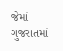જેમાં ગુજરાતમાં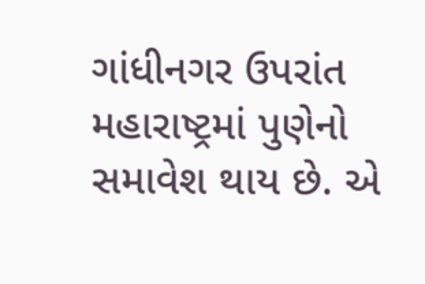ગાંધીનગર ઉપરાંત મહારાષ્ટ્રમાં પુણેનો સમાવેશ થાય છે. એ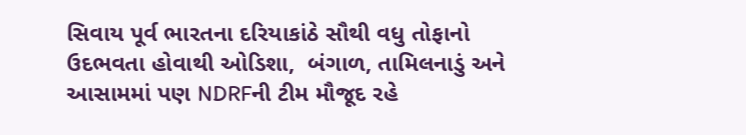સિવાય પૂર્વ ભારતના દરિયાકાંઠે સૌથી વધુ તોફાનો ઉદભવતા હોવાથી ઓડિશા,  બંગાળ, તામિલનાડું અને આસામમાં પણ NDRFની ટીમ મૌજૂદ રહે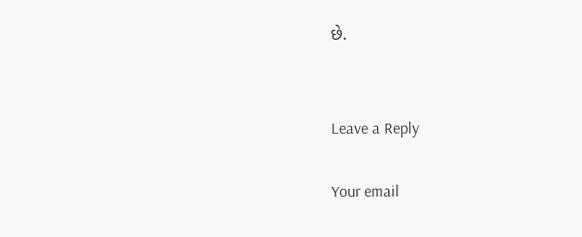છે.


Leave a Reply

Your email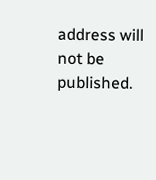address will not be published.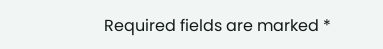Required fields are marked *